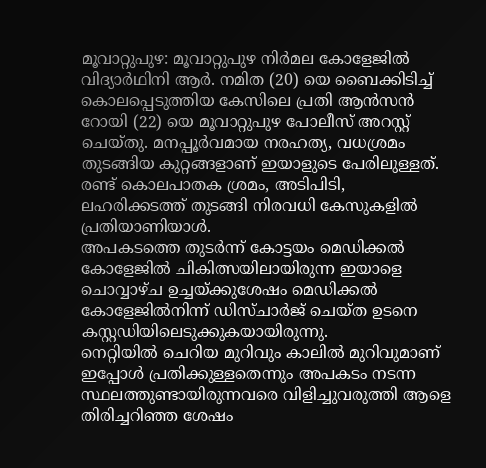മൂവാറ്റുപുഴ: മൂവാറ്റുപുഴ നിർമല കോളേജിൽ വിദ്യാർഥിനി ആർ. നമിത (20) യെ ബൈക്കിടിച്ച് കൊലപ്പെടുത്തിയ കേസിലെ പ്രതി ആൻസൻ റോയി (22) യെ മൂവാറ്റുപുഴ പോലീസ് അറസ്റ്റ് ചെയ്തു. മനപ്പൂർവമായ നരഹത്യ, വധശ്രമം തുടങ്ങിയ കുറ്റങ്ങളാണ് ഇയാളുടെ പേരിലുള്ളത്. രണ്ട് കൊലപാതക ശ്രമം, അടിപിടി, ലഹരിക്കടത്ത് തുടങ്ങി നിരവധി കേസുകളിൽ പ്രതിയാണിയാൾ.
അപകടത്തെ തുടർന്ന് കോട്ടയം മെഡിക്കൽ കോളേജിൽ ചികിത്സയിലായിരുന്ന ഇയാളെ ചൊവ്വാഴ്ച ഉച്ചയ്ക്കുശേഷം മെഡിക്കൽ കോളേജിൽനിന്ന് ഡിസ്ചാർജ് ചെയ്ത ഉടനെ കസ്റ്റഡിയിലെടുക്കുകയായിരുന്നു.
നെറ്റിയിൽ ചെറിയ മുറിവും കാലിൽ മുറിവുമാണ് ഇപ്പോൾ പ്രതിക്കുള്ളതെന്നും അപകടം നടന്ന സ്ഥലത്തുണ്ടായിരുന്നവരെ വിളിച്ചുവരുത്തി ആളെ തിരിച്ചറിഞ്ഞ ശേഷം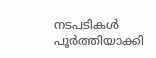നടപടികൾ പൂർത്തിയാക്കി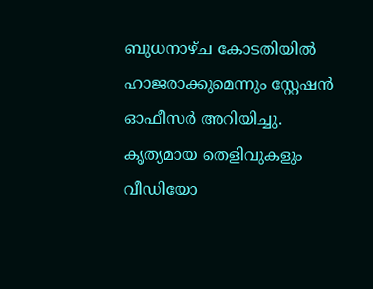ബുധനാഴ്ച കോടതിയിൽ ഹാജരാക്കുമെന്നും സ്റ്റേഷൻ ഓഫീസർ അറിയിച്ചു. കൃത്യമായ തെളിവുകളും വീഡിയോ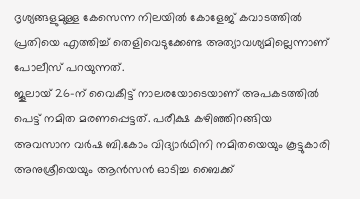ദൃശ്യങ്ങളുമുള്ള കേസെന്ന നിലയിൽ കോളേജ് കവാടത്തിൽ പ്രതിയെ എത്തിച്ച് തെളിവെടുക്കേണ്ട അത്യാവശ്യമില്ലെന്നാണ് പോലീസ് പറയുന്നത്.
ജൂലായ് 26-ന് വൈകീട്ട് നാലരയോടെയാണ് അപകടത്തിൽ പെട്ട് നമിത മരണപ്പെട്ടത്. പരീക്ഷ കഴിഞ്ഞിറങ്ങിയ അവസാന വർഷ ബി.കോം വിദ്യാർഥിനി നമിതയെയും കൂട്ടുകാരി അനുശ്രീയെയും ആൻസൻ ഓടിച്ച ബൈക്ക്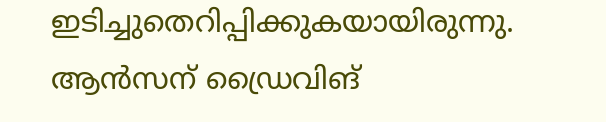ഇടിച്ചുതെറിപ്പിക്കുകയായിരുന്നു. ആൻസന് ഡ്രൈവിങ്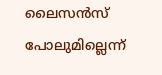ലൈസൻസ് പോലുമില്ലെന്ന്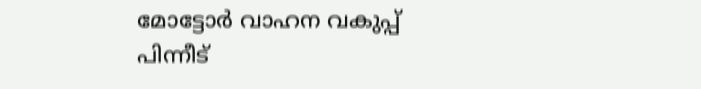മോട്ടോർ വാഹന വകുപ്പ് പിന്നീട്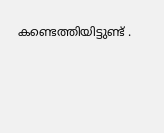കണ്ടെത്തിയിട്ടുണ്ട് .